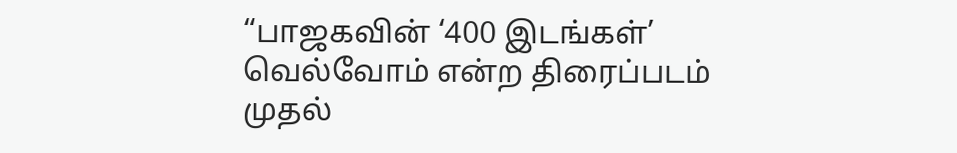“பாஜகவின் ‘400 இடங்கள்’ வெல்வோம் என்ற திரைப்படம் முதல்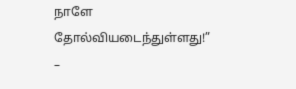நாளே தோல்வியடைந்துள்ளது!” –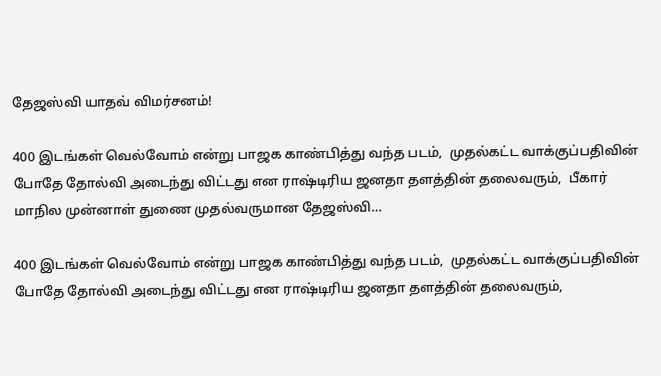தேஜஸ்வி யாதவ் விமர்சனம்!

400 இடங்கள் வெல்வோம் என்று பாஜக காண்பித்து வந்த படம்,  முதல்கட்ட வாக்குப்பதிவின் போதே தோல்வி அடைந்து விட்டது என ராஷ்டிரிய ஜனதா தளத்தின் தலைவரும்,  பீகார் மாநில முன்னாள் துணை முதல்வருமான தேஜஸ்வி…

400 இடங்கள் வெல்வோம் என்று பாஜக காண்பித்து வந்த படம்,  முதல்கட்ட வாக்குப்பதிவின் போதே தோல்வி அடைந்து விட்டது என ராஷ்டிரிய ஜனதா தளத்தின் தலைவரும்,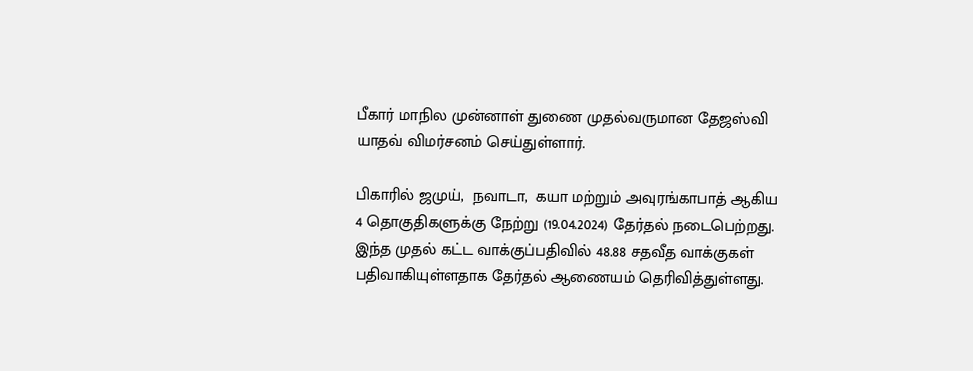பீகார் மாநில முன்னாள் துணை முதல்வருமான தேஜஸ்வி யாதவ் விமர்சனம் செய்துள்ளார்.

பிகாரில் ஜமுய்,  நவாடா,  கயா மற்றும் அவுரங்காபாத் ஆகிய 4 தொகுதிகளுக்கு நேற்று (19.04.2024) தேர்தல் நடைபெற்றது.  இந்த முதல் கட்ட வாக்குப்பதிவில் 48.88 சதவீத வாக்குகள் பதிவாகியுள்ளதாக தேர்தல் ஆணையம் தெரிவித்துள்ளது.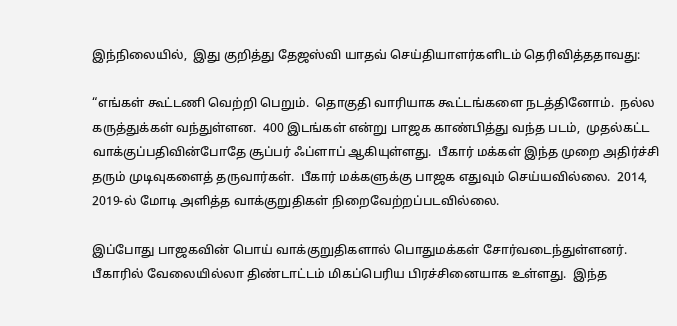இந்நிலையில்,  இது குறித்து தேஜஸ்வி யாதவ் செய்தியாளர்களிடம் தெரிவித்ததாவது:

“எங்கள் கூட்டணி வெற்றி பெறும்.  தொகுதி வாரியாக கூட்டங்களை நடத்தினோம்.  நல்ல கருத்துக்கள் வந்துள்ளன.  400 இடங்கள் என்று பாஜக காண்பித்து வந்த படம்,  முதல்கட்ட வாக்குப்பதிவின்போதே சூப்பர் ஃப்ளாப் ஆகியுள்ளது.  பீகார் மக்கள் இந்த முறை அதிர்ச்சி தரும் முடிவுகளைத் தருவார்கள்.  பீகார் மக்களுக்கு பாஜக எதுவும் செய்யவில்லை.  2014, 2019-ல் மோடி அளித்த வாக்குறுதிகள் நிறைவேற்றப்படவில்லை.

இப்போது பாஜகவின் பொய் வாக்குறுதிகளால் பொதுமக்கள் சோர்வடைந்துள்ளனர். பீகாரில் வேலையில்லா திண்டாட்டம் மிகப்பெரிய பிரச்சினையாக உள்ளது.  இந்த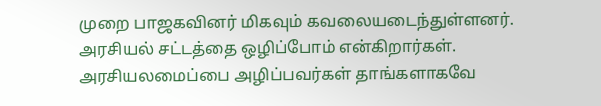முறை பாஜகவினர் மிகவும் கவலையடைந்துள்ளனர்.  அரசியல் சட்டத்தை ஒழிப்போம் என்கிறார்கள்.  அரசியலமைப்பை அழிப்பவர்கள் தாங்களாகவே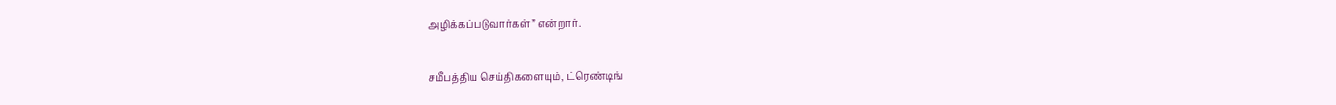அழிக்கப்படுவார்கள்” என்றார்.

சமீபத்திய செய்திகளையும், ட்ரெண்டிங்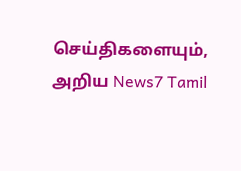செய்திகளையும், அறிய News7 Tamil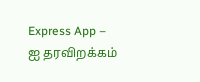Express App – ஐ தரவிறக்கம்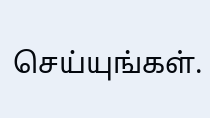செய்யுங்கள்.